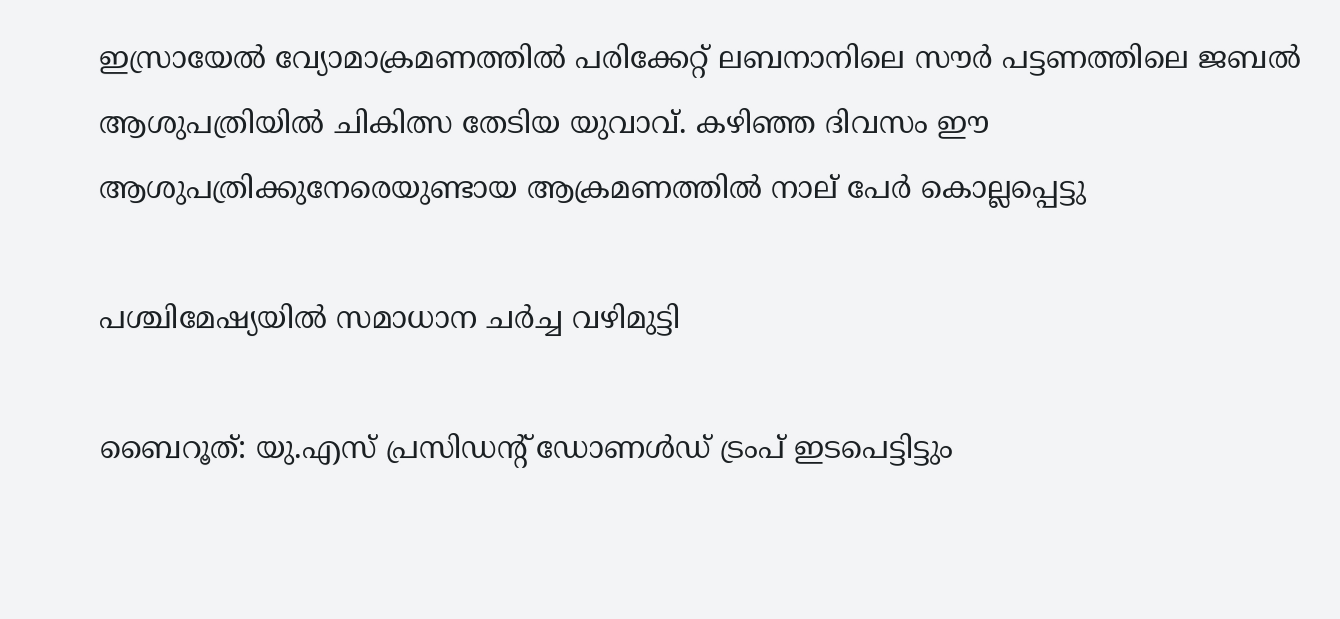ഇസ്രായേൽ വ്യോമാക്രമണത്തിൽ പരിക്കേറ്റ് ലബനാനിലെ സൗർ പട്ടണത്തിലെ ജബൽ ആശുപത്രിയിൽ ചികിത്സ തേടിയ യുവാവ്. കഴിഞ്ഞ ദിവസം ഈ ആശുപത്രിക്കുനേരെയുണ്ടായ ആക്രമണത്തിൽ നാല് പേർ കൊല്ലപ്പെട്ടു

പശ്ചിമേഷ്യയിൽ സമാധാന ചർച്ച വഴിമുട്ടി

ബൈറൂത്: യു.എസ് പ്രസിഡന്റ് ഡോണൾഡ് ട്രംപ് ഇടപെട്ടിട്ടും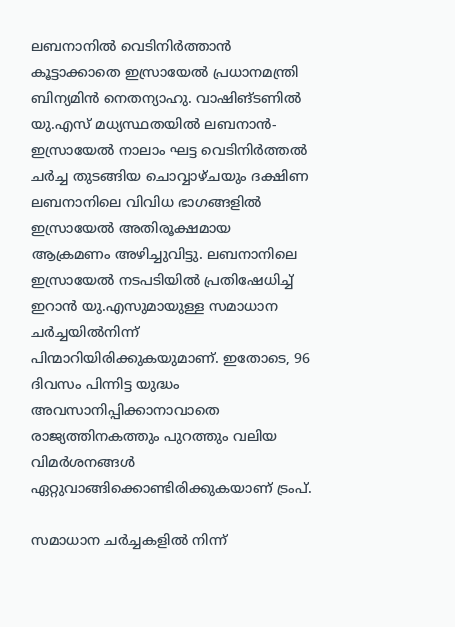ലബനാനിൽ വെടിനിർത്താൻ കൂട്ടാക്കാതെ ഇസ്രായേൽ പ്രധാനമന്ത്രി ബിന്യമിൻ നെതന്യാഹു. വാഷിങ്ടണിൽ യു.എസ് മധ്യസ്ഥതയിൽ ലബനാൻ-ഇസ്രായേൽ നാലാം ഘട്ട വെടിനിർത്തൽ ചർച്ച തുടങ്ങിയ ചൊവ്വാഴ്ചയും ദക്ഷിണ ലബനാനിലെ വിവിധ ഭാഗങ്ങളിൽ ഇസ്രായേൽ അതിരൂക്ഷമായ ആക്രമണം അഴിച്ചുവിട്ടു. ലബനാനിലെ ഇസ്രായേൽ നടപടിയിൽ പ്രതിഷേധിച്ച് ഇറാൻ യു.എസുമായുള്ള സമാധാന ചർച്ചയിൽനിന്ന് പിന്മാറിയിരിക്കുകയുമാണ്. ഇതോടെ, 96 ദിവസം പിന്നിട്ട യുദ്ധം അവസാനിപ്പിക്കാനാവാതെ രാജ്യത്തിനകത്തും പുറത്തും വലിയ വിമർശനങ്ങൾ ഏറ്റുവാങ്ങിക്കൊണ്ടിരിക്കുകയാണ് ട്രംപ്.

സമാധാന ചർച്ചകളിൽ നിന്ന്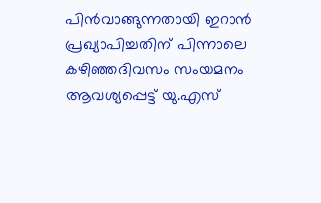പിൻവാങ്ങുന്നതായി ഇറാൻ പ്രഖ്യാപിച്ചതിന് പിന്നാലെ കഴിഞ്ഞദിവസം സംയമനം ആവശ്യപ്പെട്ട് യു.എസ്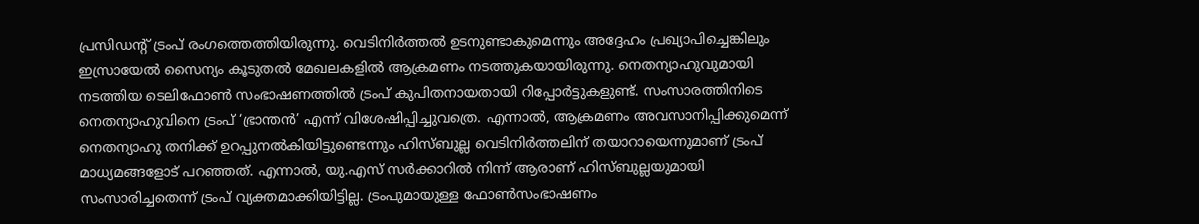പ്രസിഡന്‍റ് ട്രംപ് രംഗത്തെത്തിയിരുന്നു. വെടിനിർത്തൽ ഉടനുണ്ടാകുമെന്നും അദ്ദേഹം പ്രഖ്യാപിച്ചെങ്കിലും ഇസ്രായേൽ സൈന്യം കൂടുതൽ മേഖലകളിൽ ആക്രമണം നടത്തുകയായിരുന്നു. നെതന്യാഹുവുമായി നടത്തിയ ടെലിഫോൺ സംഭാഷണത്തിൽ ട്രംപ് കുപിതനായതായി റിപ്പോർട്ടുകളുണ്ട്. സംസാരത്തിനിടെ നെതന്യാഹുവിനെ ട്രംപ് ‘ഭ്രാന്തൻ’ എന്ന് വിശേഷിപ്പിച്ചുവത്രെ. എന്നാൽ, ആക്രമണം അവസാനിപ്പിക്കുമെന്ന് നെതന്യാഹു തനിക്ക് ഉറപ്പുനൽകിയിട്ടുണ്ടെന്നും ഹിസ്ബുല്ല വെടിനിർത്തലിന് തയാറായെന്നുമാണ് ട്രംപ് മാധ്യമങ്ങളോട് പറഞ്ഞത്. എന്നാൽ, യു.എസ് സർക്കാറിൽ നിന്ന് ആരാണ് ഹിസ്ബുല്ലയുമായി സംസാരിച്ചതെന്ന് ട്രംപ് വ്യക്തമാക്കിയിട്ടില്ല. ട്രംപുമായുള്ള ഫോണ്‍സംഭാഷണം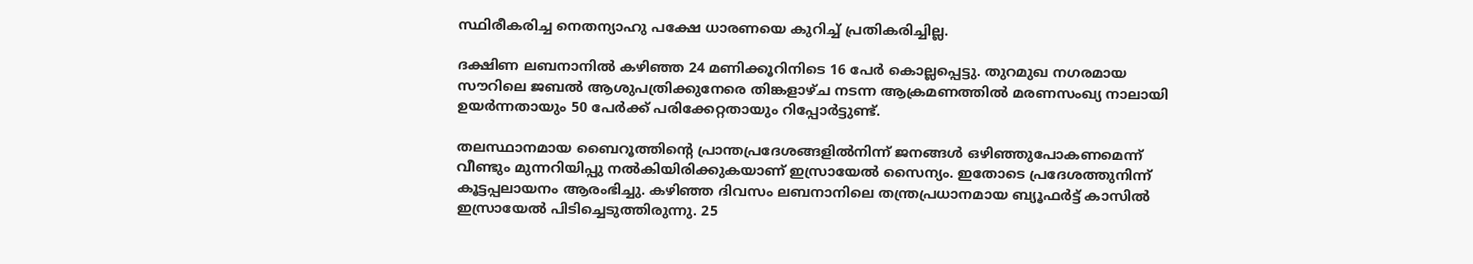സ്ഥിരീകരിച്ച നെതന്യാഹു പക്ഷേ ധാരണയെ കുറിച്ച് പ്രതികരിച്ചില്ല.

ദക്ഷിണ ലബനാനിൽ കഴിഞ്ഞ 24 മണിക്കൂറിനിടെ 16 പേർ കൊല്ലപ്പെട്ടു. തുറമുഖ നഗരമായ സൗറിലെ ജബൽ ആശുപത്രിക്കുനേരെ തിങ്കളാഴ്ച നടന്ന ആക്രമണത്തിൽ മരണസംഖ്യ നാലായി ഉയർന്നതായും 50 പേർക്ക് പരിക്കേറ്റതായും റിപ്പോർട്ടുണ്ട്.

തലസ്ഥാനമായ ബൈറൂത്തിന്‍റെ പ്രാന്തപ്രദേശങ്ങളിൽനിന്ന് ജനങ്ങൾ ഒഴിഞ്ഞുപോകണമെന്ന് വീണ്ടും മുന്നറിയിപ്പു നൽകിയിരിക്കുകയാണ് ഇസ്രായേൽ സൈന്യം. ഇതോടെ പ്രദേശത്തുനിന്ന് കൂട്ടപ്പലായനം ആരംഭിച്ചു. കഴിഞ്ഞ ദിവസം ലബനാനിലെ തന്ത്രപ്രധാനമായ ബ്യൂഫർട്ട് കാസിൽ ഇസ്രായേൽ പിടിച്ചെടുത്തിരുന്നു. 25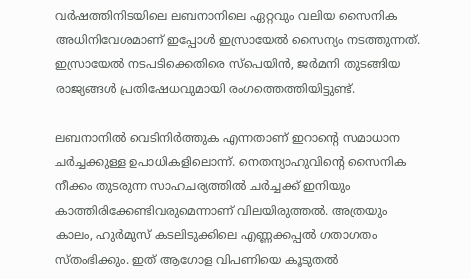വര്‍ഷത്തിനിടയിലെ ലബനാനിലെ ഏറ്റവും വലിയ സൈനിക അധിനിവേശമാണ് ഇപ്പോള്‍ ഇസ്രായേൽ സൈന്യം നടത്തുന്നത്. ഇസ്രായേൽ നടപടിക്കെതിരെ സ്പെയിൻ, ജർമനി തുടങ്ങിയ രാജ്യങ്ങൾ പ്രതിഷേധവുമായി രംഗത്തെത്തിയിട്ടുണ്ട്.

ലബനാനിൽ വെടിനിർത്തുക എന്നതാണ് ഇറാന്റെ സമാധാന ചർച്ചക്കുള്ള ഉപാധികളിലൊന്ന്. നെതന്യാഹുവിന്റെ സൈനിക നീക്കം തുടരുന്ന സാഹചര്യത്തിൽ ചർച്ചക്ക് ഇനിയും കാത്തിരിക്കേണ്ടിവരുമെന്നാണ് വിലയിരുത്തൽ. അത്രയും കാലം, ഹുർമുസ് കടലിടുക്കിലെ എണ്ണക്കപ്പൽ ഗതാഗതം സ്തംഭിക്കും. ഇത് ആഗോള വിപണിയെ കൂടുതൽ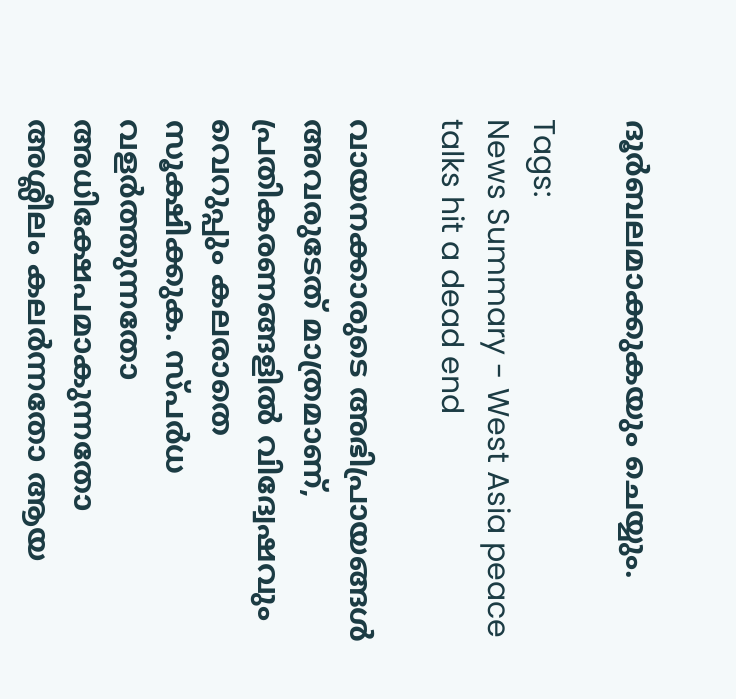ദൂർബലമാക്കുകയും ചെയ്യും.

Tags:
News Summary - West Asia peace talks hit a dead end

വായനക്കാരുടെ അഭിപ്രായങ്ങള്‍ അവരുടേത് മാത്രമാണ്, പ്രതികരണങ്ങളിൽ വിദ്വേഷവും വെറുപ്പും കലരാതെ സൂക്ഷിക്കുക. സ്പർധ വളർത്തുന്നതോ അധിക്ഷേപമാകുന്നതോ അശ്ലീലം കലർന്നതോ ആയ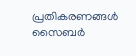പ്രതികരണങ്ങൾ സൈബർ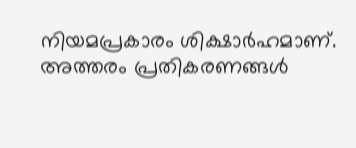നിയമപ്രകാരം ശിക്ഷാർഹമാണ്. അത്തരം പ്രതികരണങ്ങൾ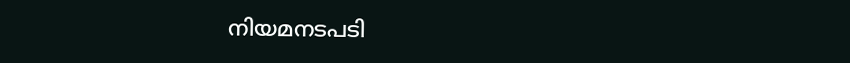നിയമനടപടി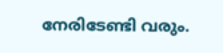നേരിടേണ്ടി വരും.